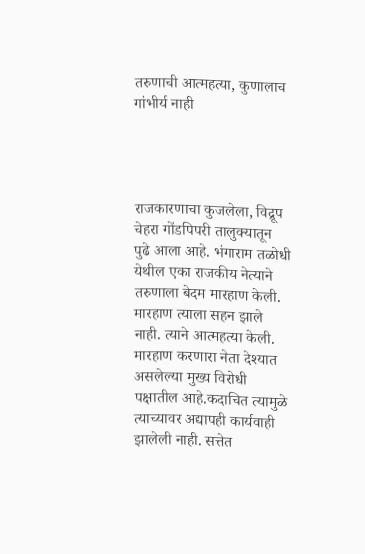तरुणाची आत्महत्या, कुणालाच गांभीर्य नाही




राजकारणाचा कुजलेला, विद्रूप चेहरा गोंडपिपरी तालुक्यातून पुढे आला आहे. भंगाराम तळोधी येथील एका राजकीय नेत्याने तरुणाला बेदम मारहाण केली. मारहाण त्याला सहन झाले नाही. त्याने आत्महत्या केली. मारहाण करणारा नेता देश्यात असलेल्या मुख्य विरोधी पक्षातील आहे.कदाचित त्यामुळे त्याच्यावर अद्यापही कार्यवाही झालेली नाही. सत्तेत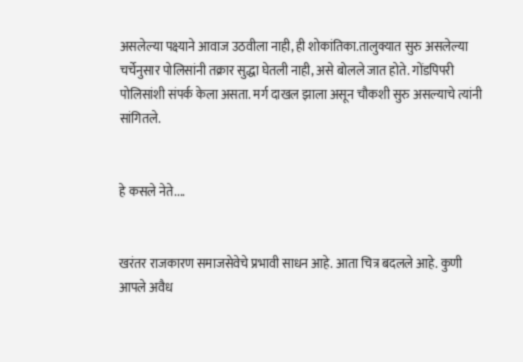असलेल्या पक्ष्याने आवाज उठवीला नाही, ही शोकांतिका.तालुक्यात सुरु असलेल्या चर्चेनुसार पोलिसांनी तक्रार सुद्धा घेतली नाही, असे बोलले जात होते. गोंडपिपरी पोलिसांशी संपर्क केला असता. मर्ग दाखल झाला असून चौकशी सुरु असल्याचे त्यांनी सांगितले.


हे कसले नेते....


खरंतर राजकारण समाजसेवेचे प्रभावी साधन आहे. आता चित्र बदलले आहे. कुणी आपले अवैध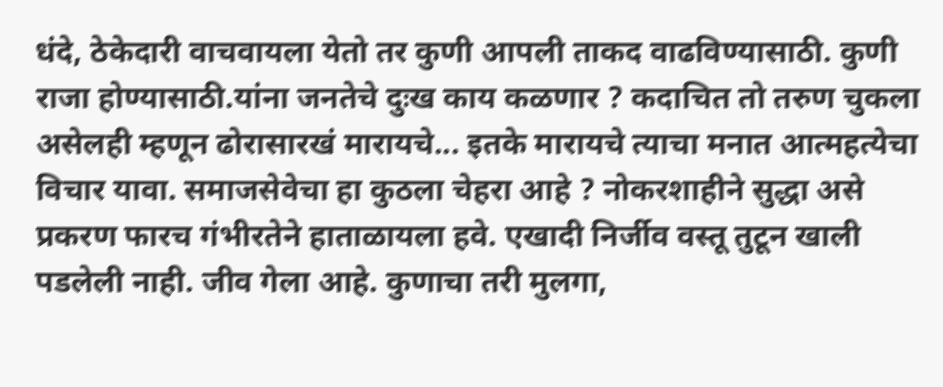धंदे, ठेकेदारी वाचवायला येतो तर कुणी आपली ताकद वाढविण्यासाठी. कुणी राजा होण्यासाठी.यांना जनतेचे दुःख काय कळणार ? कदाचित तो तरुण चुकला असेलही म्हणून ढोरासारखं मारायचे... इतके मारायचे त्याचा मनात आत्महत्येचा विचार यावा. समाजसेवेचा हा कुठला चेहरा आहे ? नोकरशाहीने सुद्धा असे प्रकरण फारच गंभीरतेने हाताळायला हवे. एखादी निर्जीव वस्तू तुटून खाली पडलेली नाही. जीव गेला आहे. कुणाचा तरी मुलगा,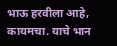भाऊ हरवीला आहे, कायमचा. याचे भान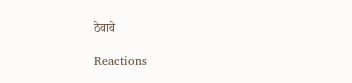ठेवावे

Reactions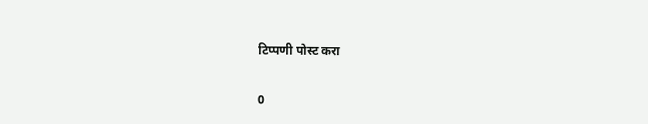टिप्पणी पोस्ट करा

0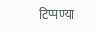टिप्पण्या